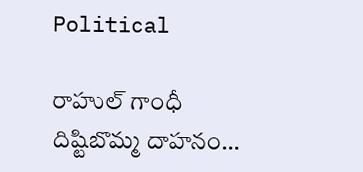Political

రాహుల్ గాంధీ దిష్టిబొమ్మ దాహనం…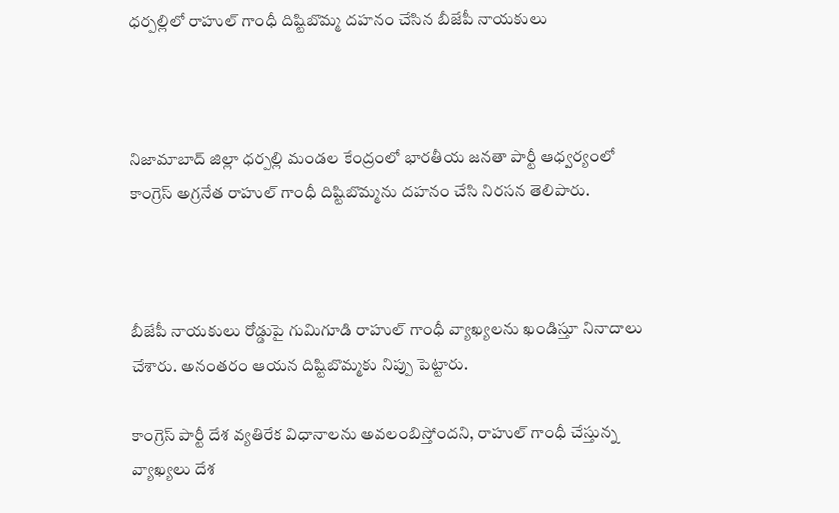ధర్పల్లిలో రాహుల్ గాంధీ దిష్టిబొమ్మ దహనం చేసిన బీజేపీ నాయకులు



నిజామాబాద్ జిల్లా ధర్పల్లి మండల కేంద్రంలో భారతీయ జనతా పార్టీ ఆధ్వర్యంలో కాంగ్రెస్ అగ్రనేత రాహుల్ గాంధీ దిష్టిబొమ్మను దహనం చేసి నిరసన తెలిపారు.



బీజేపీ నాయకులు రోడ్డుపై గుమిగూడి రాహుల్ గాంధీ వ్యాఖ్యలను ఖండిస్తూ నినాదాలు చేశారు. అనంతరం ఆయన దిష్టిబొమ్మకు నిప్పు పెట్టారు.

కాంగ్రెస్ పార్టీ దేశ వ్యతిరేక విధానాలను అవలంబిస్తోందని, రాహుల్ గాంధీ చేస్తున్న వ్యాఖ్యలు దేశ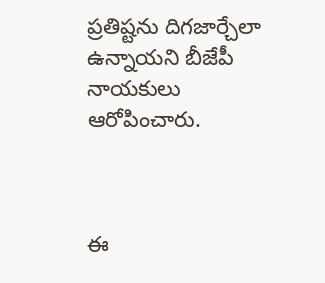ప్రతిష్టను దిగజార్చేలా ఉన్నాయని బీజేపీ నాయకులు ఆరోపించారు.



ఈ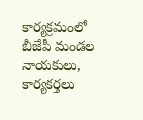కార్యక్రమంలో బీజేపీ మండల నాయకులు, కార్యకర్తలు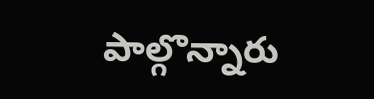పాల్గొన్నారు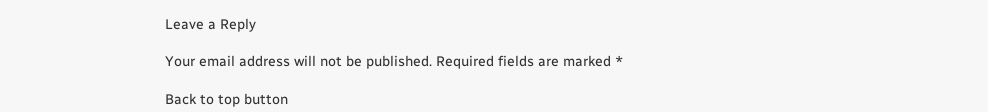Leave a Reply

Your email address will not be published. Required fields are marked *

Back to top button